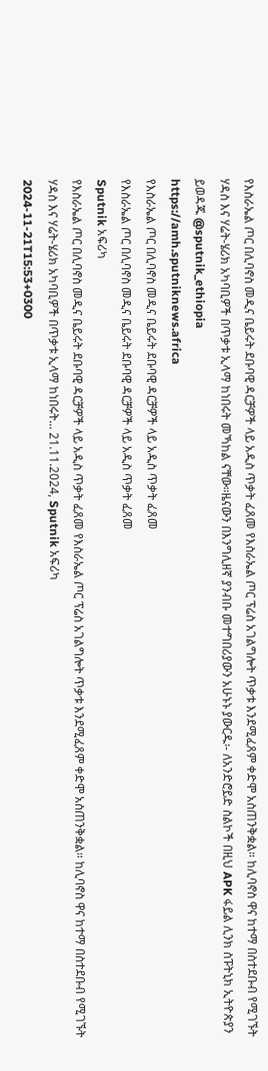የእስራኤል ጦር በሊባኖስ መዲና ቤይሩት ደቡባዊ ዳርቻዎች ላይ አዲስ ጥቃት ፈጸመ የእስራኤል ጦር ፕሬስ አገልግሎት ጥቃቱ እንደሚፈጸም ቀድሞ አስጠንቅቋል። ከሊባኖስ ዋና ከተማ በስተደቡብ የሚገኙት ሃዳስ እና ሃሬት-ሄሪክ አካባቢዎች በጥቃቱ ኢላማ ከነበሩት መኻከል ናቸው።ዜናውን በእንግሊዘኛ ያንብቡ መተግበሪያውን አሁኑኑ ያውርዱ፡- ለአንድሮይድ ስልኮች በዚህ APK ፋይል ሊንክ ስፑትኒክ ኢትዮጵያን ይወዳጁ @sputnik_ethiopia
https://amh.sputniknews.africa
የእስራኤል ጦር በሊባኖስ መዲና ቤይሩት ደቡባዊ ዳርቻዎች ላይ አዲስ ጥቃት ፈጸመ
የእስራኤል ጦር በሊባኖስ መዲና ቤይሩት ደቡባዊ ዳርቻዎች ላይ አዲስ ጥቃት ፈጸመ
Sputnik አፍሪካ
የእስራኤል ጦር በሊባኖስ መዲና ቤይሩት ደቡባዊ ዳርቻዎች ላይ አዲስ ጥቃት ፈጸመ የእስራኤል ጦር ፕሬስ አገልግሎት ጥቃቱ እንደሚፈጸም ቀድሞ አስጠንቅቋል። ከሊባኖስ ዋና ከተማ በስተደቡብ የሚገኙት ሃዳስ እና ሃሬት-ሄሪክ አካባቢዎች በጥቃቱ ኢላማ ከነበሩት... 21.11.2024, Sputnik አፍሪካ
2024-11-21T15:53+0300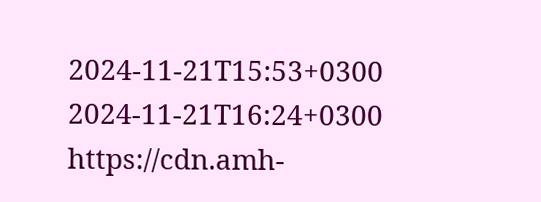2024-11-21T15:53+0300
2024-11-21T16:24+0300
https://cdn.amh-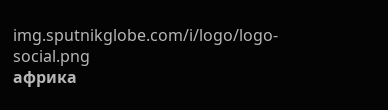img.sputnikglobe.com/i/logo/logo-social.png
африка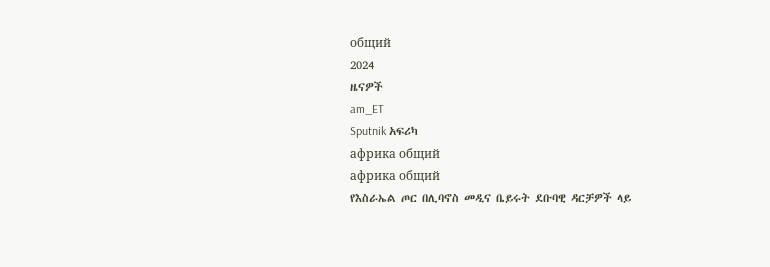общий
2024
ዜናዎች
am_ET
Sputnik አፍሪካ
африка общий
африка общий
የእስራኤል ጦር በሊባኖስ መዲና ቤይሩት ደቡባዊ ዳርቻዎች ላይ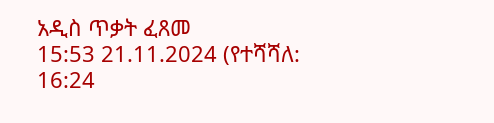አዲስ ጥቃት ፈጸመ
15:53 21.11.2024 (የተሻሻለ: 16:24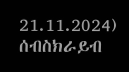21.11.2024)
ሰብስክራይብ